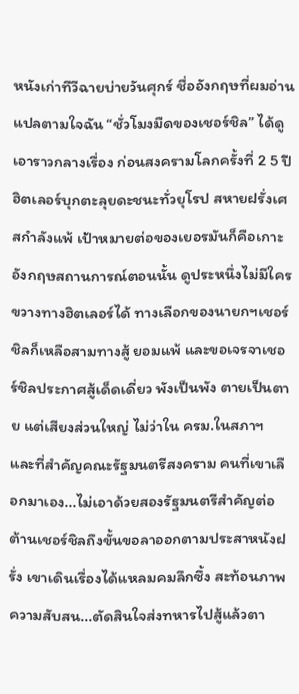หนังเก่าทีวีฉายบ่ายวันศุกร์ ชื่ออังกฤษที่ผมอ่าน แปลตามใจฉัน “ชั่วโมงมืดของเชอร์ชิล” ได้ดูเอาราวกลางเรื่อง ก่อนสงครามโลกครั้งที่ 2 5 ปี ฮิตเลอร์บุกตะลุยดะชนะทั่วยุโรป สหายฝรั่งเศสกำลังแพ้ เป้าหมายต่อของเยอรมันก็คือเกาะอังกฤษสถานการณ์ตอนนั้น ดูประหนึ่งไม่มีใครขวางทางฮิตเลอร์ได้ ทางเลือกของนายกฯเชอร์ชิลก็เหลือสามทางสู้ ยอมแพ้ และขอเจรจาเชอร์ชิลประกาศสู้เด็ดเดี่ยว พังเป็นพัง ตายเป็นตาย แต่เสียงส่วนใหญ่ ไม่ว่าใน ครม.ในสภาฯ และที่สำคัญคณะรัฐมนตรีสงคราม คนที่เขาเลือกมาเอง...ไม่เอาด้วยสองรัฐมนตรีสำคัญต่อต้านเชอร์ชิลถึงขั้นขอลาออกตามประสาหนังฝรั่ง เขาเดินเรื่องได้แหลมคมลึกซึ้ง สะท้อนภาพความสับสน...ตัดสินใจส่งทหารไปสู้แล้วตา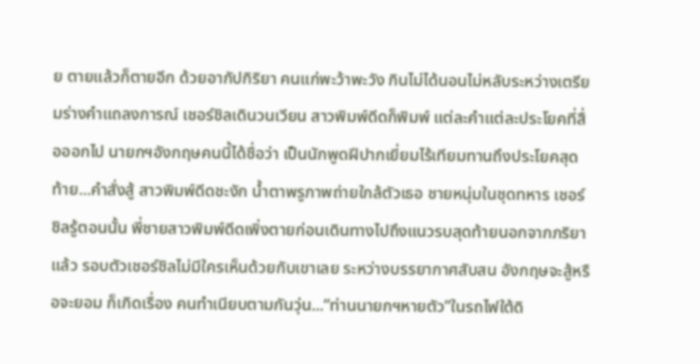ย ตายแล้วก็ตายอีก ด้วยอากัปกิริยา คนแก่พะว้าพะวัง กินไม่ได้นอนไม่หลับระหว่างเตรียมร่างคำแถลงการณ์ เชอร์ชิลเดินวนเวียน สาวพิมพ์ดีดก็พิมพ์ แต่ละคำแต่ละประโยคที่สื่อออกไป นายกฯอังกฤษคนนี้ได้ชื่อว่า เป็นนักพูดฝีปากเยี่ยมไร้เทียมทานถึงประโยคสุดท้าย...คำสั่งสู้ สาวพิมพ์ดีดชะงัก น้ำตาพรูภาพถ่ายใกล้ตัวเธอ ชายหนุ่มในชุดทหาร เชอร์ชิลรู้ตอนนั้น พี่ชายสาวพิมพ์ดีดเพิ่งตายก่อนเดินทางไปถึงแนวรบสุดท้ายนอกจากภริยาแล้ว รอบตัวเชอร์ชิลไม่มีใครเห็นด้วยกับเขาเลย ระหว่างบรรยากาศสับสน อังกฤษจะสู้หรือจะยอม ก็เกิดเรื่อง คนทำเนียบตามกันวุ่น...“ท่านนายกฯหายตัว”ในรถไฟใต้ดิ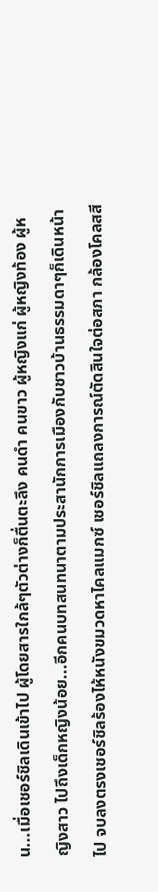น...เมื่อเชอร์ชิลเดินเข้าไป ผู้โดยสารใกล้ๆตัวต่างก็ตื่นตะลึง คนดำ คนขาว ผู้หญิงแก่ ผู้หญิงท้อง ผู้หญิงสาว ไปถึงเด็กหญิงน้อย...อีกคนบทสนทนาตามประสานักการเมืองกับชาวบ้านธรรมดาๆก็เดินหน้าไป จบลงตรงเชอร์ชิลร้องไห้หนังขมวดหาไคลแมกซ์ เชอร์ชิลแถลงการณ์ตัดสินใจต่อสภา กล้องโคลสสี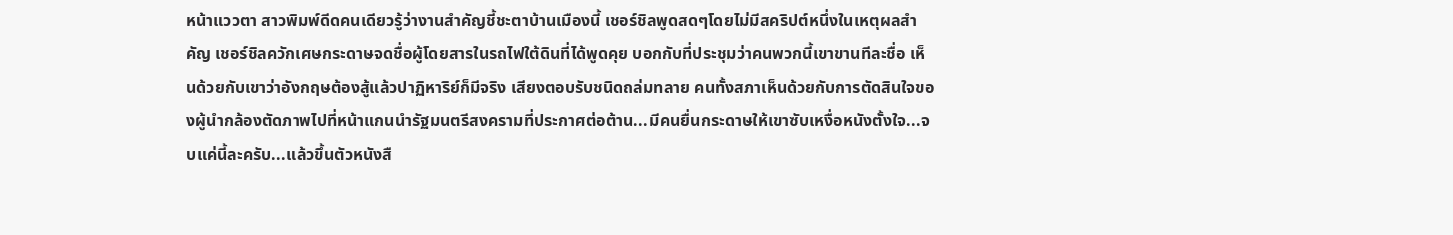หน้าแววตา สาวพิมพ์ดีดคนเดียวรู้ว่างานสำคัญชี้ชะตาบ้านเมืองนี้ เชอร์ชิลพูดสดๆโดยไม่มีสคริปต์หนึ่งในเหตุผลสำคัญ เชอร์ชิลควักเศษกระดาษจดชื่อผู้โดยสารในรถไฟใต้ดินที่ได้พูดคุย บอกกับที่ประชุมว่าคนพวกนี้เขาขานทีละชื่อ เห็นด้วยกับเขาว่าอังกฤษต้องสู้แล้วปาฏิหาริย์ก็มีจริง เสียงตอบรับชนิดถล่มทลาย คนทั้งสภาเห็นด้วยกับการตัดสินใจของผู้นำกล้องตัดภาพไปที่หน้าแกนนำรัฐมนตรีสงครามที่ประกาศต่อต้าน...มีคนยื่นกระดาษให้เขาซับเหงื่อหนังตั้งใจ...จบแค่นี้ละครับ...แล้วขึ้นตัวหนังสื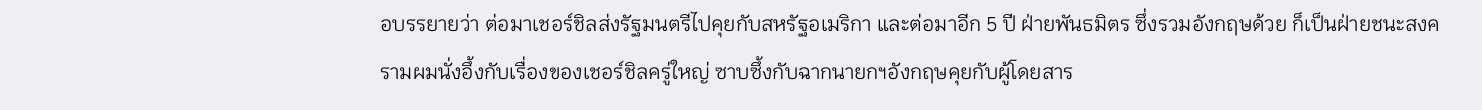อบรรยายว่า ต่อมาเชอร์ชิลส่งรัฐมนตรีไปคุยกับสหรัฐอเมริกา และต่อมาอีก 5 ปี ฝ่ายพันธมิตร ซึ่งรวมอังกฤษด้วย ก็เป็นฝ่ายชนะสงครามผมนั่งอึ้งกับเรื่องของเชอร์ชิลครู่ใหญ่ ซาบซึ้งกับฉากนายกฯอังกฤษคุยกับผู้โดยสาร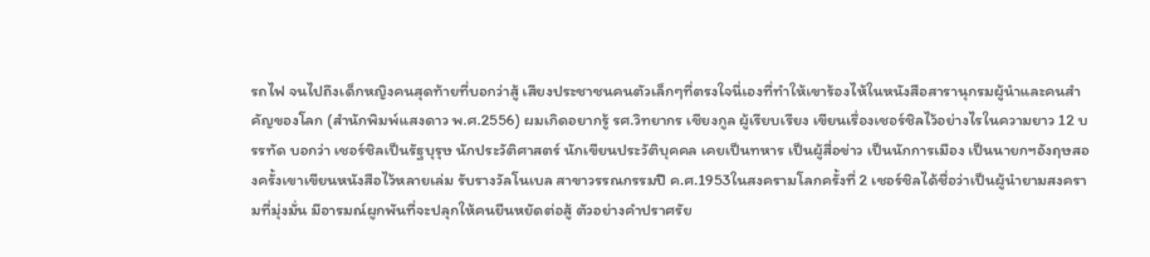รถไฟ จนไปถึงเด็กหญิงคนสุดท้ายที่บอกว่าสู้ เสียงประชาชนคนตัวเล็กๆที่ตรงใจนี่เองที่ทำให้เขาร้องไห้ในหนังสือสารานุกรมผู้นำและคนสำคัญของโลก (สำนักพิมพ์แสงดาว พ.ศ.2556) ผมเกิดอยากรู้ รศ.วิทยากร เชียงกูล ผู้เรียบเรียง เขียนเรื่องเชอร์ชิลไว้อย่างไรในความยาว 12 บรรทัด บอกว่า เชอร์ชิลเป็นรัฐบุรุษ นักประวัติศาสตร์ นักเขียนประวัติบุคคล เคยเป็นทหาร เป็นผู้สื่อข่าว เป็นนักการเมือง เป็นนายกฯอังฤษสองครั้งเขาเขียนหนังสือไว้หลายเล่ม รับรางวัลโนเบล สาขาวรรณกรรมปี ค.ศ.1953ในสงครามโลกครั้งที่ 2 เชอร์ชิลได้ชื่อว่าเป็นผู้นำยามสงครามที่มุ่งมั่น มีอารมณ์ผูกพันที่จะปลุกให้คนยืนหยัดต่อสู้ ตัวอย่างคำปราศรัย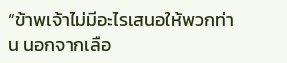“ข้าพเจ้าไม่มีอะไรเสนอให้พวกท่าน นอกจากเลือ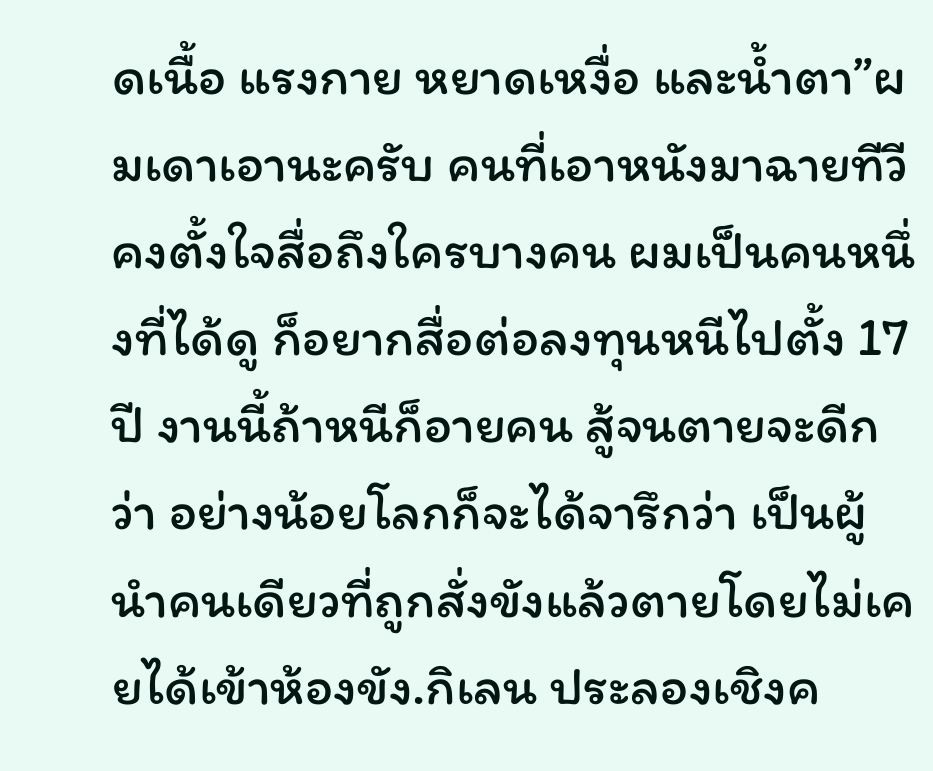ดเนื้อ แรงกาย หยาดเหงื่อ และน้ำตา”ผมเดาเอานะครับ คนที่เอาหนังมาฉายทีวี คงตั้งใจสื่อถึงใครบางคน ผมเป็นคนหนึ่งที่ได้ดู ก็อยากสื่อต่อลงทุนหนีไปตั้ง 17 ปี งานนี้ถ้าหนีก็อายคน สู้จนตายจะดีกว่า อย่างน้อยโลกก็จะได้จารึกว่า เป็นผู้นำคนเดียวที่ถูกสั่งขังแล้วตายโดยไม่เคยได้เข้าห้องขัง.กิเลน ประลองเชิงค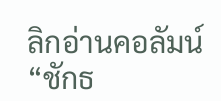ลิกอ่านคอลัมน์ “ชักธ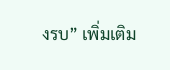งรบ” เพิ่มเติม